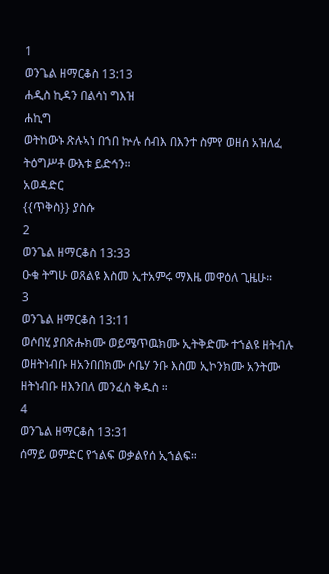1
ወንጌል ዘማርቆስ 13:13
ሐዲስ ኪዳን በልሳነ ግእዝ
ሐኪግ
ወትከውኑ ጽሉኣነ በኀበ ኵሉ ሰብእ በእንተ ስምየ ወዘሰ አዝለፈ ትዕግሥቶ ውእቱ ይድኅን።
አወዳድር
{{ጥቅስ}} ያስሱ
2
ወንጌል ዘማርቆስ 13:33
ዑቁ ትግሁ ወጸልዩ እስመ ኢተአምሩ ማእዜ መዋዕለ ጊዜሁ።
3
ወንጌል ዘማርቆስ 13:11
ወሶበሂ ያበጽሑክሙ ወይሜጥዉክሙ ኢትቅድሙ ተኀልዩ ዘትብሉ ወዘትነብቡ ዘአንበበክሙ ሶቤሃ ንቡ እስመ ኢኮንክሙ አንትሙ ዘትነብቡ ዘእንበለ መንፈስ ቅዱስ ።
4
ወንጌል ዘማርቆስ 13:31
ሰማይ ወምድር የኀልፍ ወቃልየሰ ኢኀልፍ።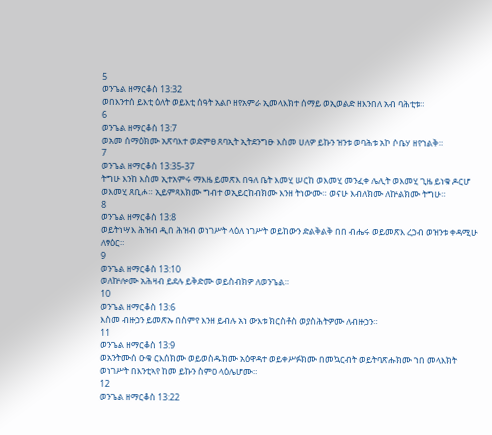5
ወንጌል ዘማርቆስ 13:32
ወበእንተሰ ይእቲ ዕለት ወይእቲ ሰዓት አልቦ ዘየአምራ ኢመላእክተ ሰማይ ወኢወልድ ዘእንበለ አብ ባሕቲቱ።
6
ወንጌል ዘማርቆስ 13:7
ወአመ ሰማዕክሙ አጽባእተ ወድምፀ ጸባኢት ኢትደንግፁ እስመ ሀለዎ ይኩን ዝንቱ ወባሕቱ አኮ ሶቤሃ ዘየኀልቅ።
7
ወንጌል ዘማርቆስ 13:35-37
ትግሁ እንከ እስመ ኢተአምሩ ማእዜ ይመጽእ በዓለ ቤት እመሂ ሠርከ ወእመሂ መንፈቀ ሌሊት ወእመሂ ጊዜ ይነቁ ዶርሆ ወእመሂ ጸቢሖ። ኢይምጻእክሙ ግብተ ወኢይርከብክሙ እንዘ ትነውሙ። ወናሁ እብለክሙ ለኵልክሙ ትግሁ።
8
ወንጌል ዘማርቆስ 13:8
ወይትነሣእ ሕዝብ ዲበ ሕዝብ ወነገሥት ላዕለ ነገሥት ወይከውን ድልቅልቅ በበ ብሔሩ ወይመጽእ ረኃብ ወዝንቱ ቀዳሚሁ ለፃዕር።
9
ወንጌል ዘማርቆስ 13:10
ወለኵሎሙ አሕዛብ ይደሉ ይቅድሙ ወይስብክዎ ለወንጌል።
10
ወንጌል ዘማርቆስ 13:6
እስመ ብዙኃን ይመጽኡ በስምየ እንዘ ይብሉ አነ ውእቱ ክርስቶስ ወያስሕትዎሙ ለብዙኃን።
11
ወንጌል ዘማርቆስ 13:9
ወአንትሙሰ ዑቁ ርእሰክሙ ወይወስዱክሙ አዕዋዳተ ወይቀሥፉክሙ በመኳርብት ወይትባጽሑክሙ ኀበ መላእክት ወነገሥት በእንቲኣየ ከመ ይኩን ስምዐ ላዕሌሆሙ።
12
ወንጌል ዘማርቆስ 13:22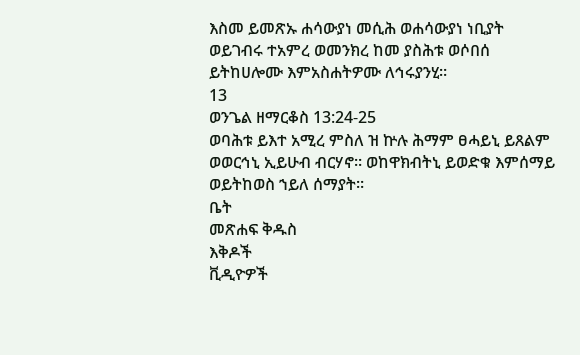እስመ ይመጽኡ ሐሳውያነ መሲሕ ወሐሳውያነ ነቢያት ወይገብሩ ተአምረ ወመንክረ ከመ ያስሕቱ ወሶበሰ ይትከሀሎሙ እምአስሐትዎሙ ለኅሩያንሂ።
13
ወንጌል ዘማርቆስ 13:24-25
ወባሕቱ ይእተ አሚረ ምስለ ዝ ኵሉ ሕማም ፀሓይኒ ይጸልም ወወርኅኒ ኢይሁብ ብርሃኖ። ወከዋክብትኒ ይወድቁ እምሰማይ ወይትከወስ ኀይለ ሰማያት።
ቤት
መጽሐፍ ቅዱስ
እቅዶች
ቪዲዮዎች